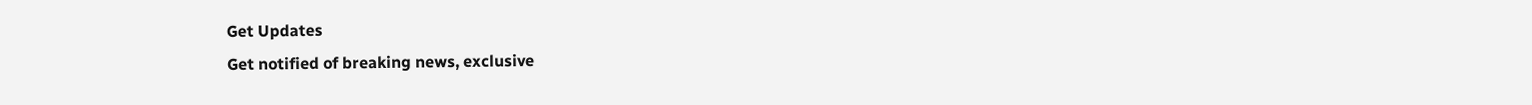Get Updates
Get notified of breaking news, exclusive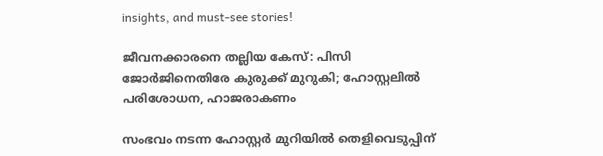insights, and must-see stories!

ജീവനക്കാരനെ തല്ലിയ കേസ്: പിസി ജോര്‍ജിനെതിരേ കുരുക്ക് മുറുകി; ഹോസ്റ്റലില്‍ പരിശോധന, ഹാജരാകണം

സംഭവം നടന്ന ഹോസ്റ്റര്‍ മുറിയില്‍ തെളിവെടുപ്പിന്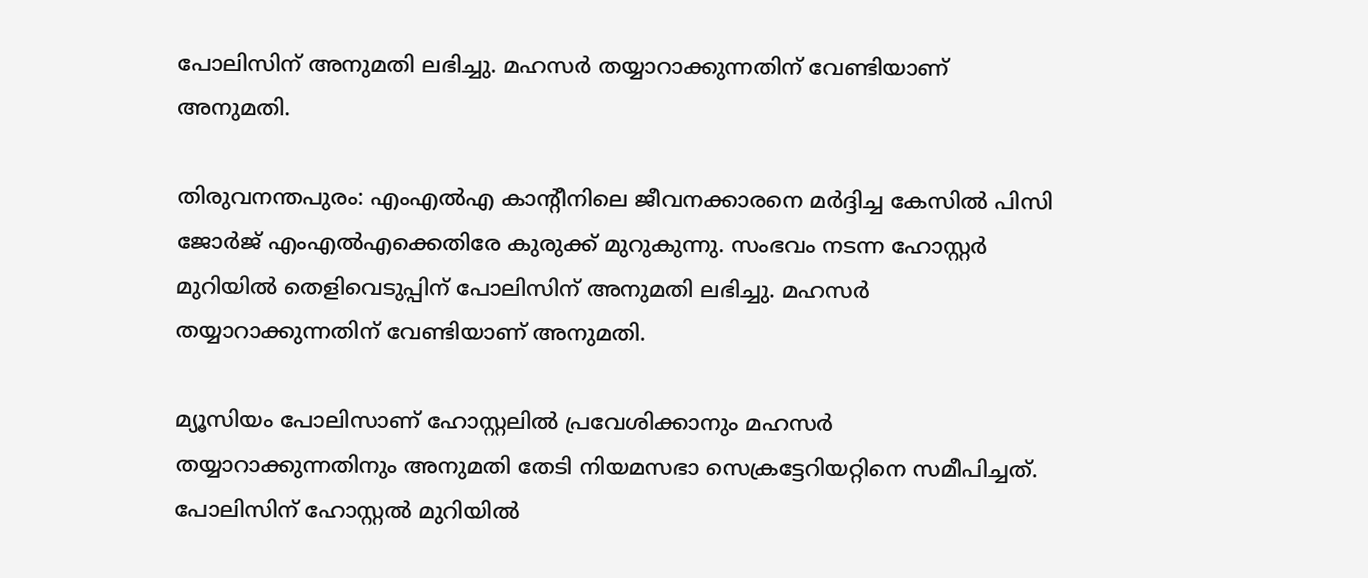പോലിസിന് അനുമതി ലഭിച്ചു. മഹസര്‍ തയ്യാറാക്കുന്നതിന് വേണ്ടിയാണ് അനുമതി.

തിരുവനന്തപുരം: എംഎല്‍എ കാന്റീനിലെ ജീവനക്കാരനെ മര്‍ദ്ദിച്ച കേസില്‍ പിസി ജോര്‍ജ് എംഎല്‍എക്കെതിരേ കുരുക്ക് മുറുകുന്നു. സംഭവം നടന്ന ഹോസ്റ്റര്‍ മുറിയില്‍ തെളിവെടുപ്പിന് പോലിസിന് അനുമതി ലഭിച്ചു. മഹസര്‍ തയ്യാറാക്കുന്നതിന് വേണ്ടിയാണ് അനുമതി.

മ്യൂസിയം പോലിസാണ് ഹോസ്റ്റലില്‍ പ്രവേശിക്കാനും മഹസര്‍ തയ്യാറാക്കുന്നതിനും അനുമതി തേടി നിയമസഭാ സെക്രട്ടേറിയറ്റിനെ സമീപിച്ചത്. പോലിസിന് ഹോസ്റ്റല്‍ മുറിയില്‍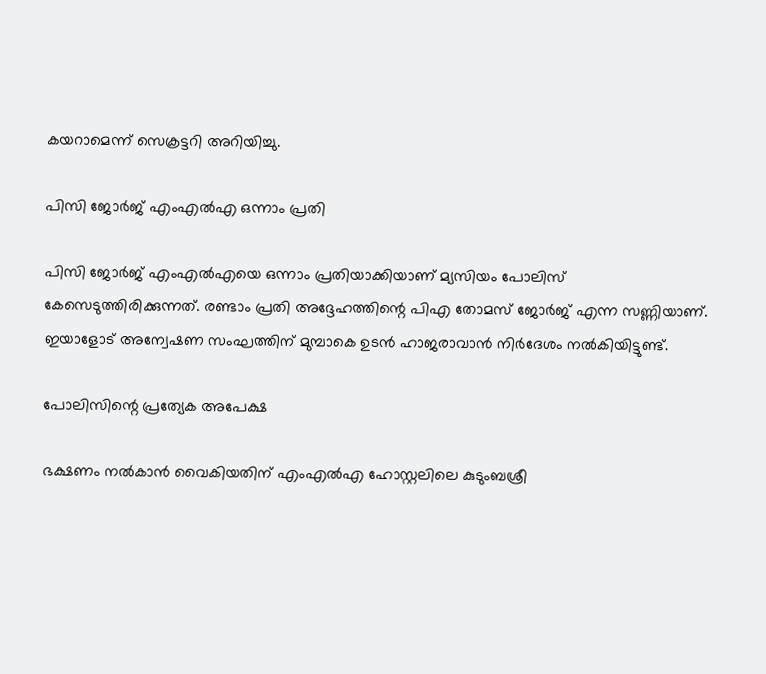കയറാമെന്ന് സെക്രട്ടറി അറിയിച്ചു.

പിസി ജോര്‍ജ് എംഎല്‍എ ഒന്നാം പ്രതി

പിസി ജോര്‍ജ് എംഎല്‍എയെ ഒന്നാം പ്രതിയാക്കിയാണ് മ്യസിയം പോലിസ് കേസെടുത്തിരിക്കുന്നത്. രണ്ടാം പ്രതി അദ്ദേഹത്തിന്റെ പിഎ തോമസ് ജോര്‍ജ് എന്ന സണ്ണിയാണ്. ഇയാളോട് അന്വേഷണ സംഘത്തിന് മുമ്പാകെ ഉടന്‍ ഹാജരാവാന്‍ നിര്‍ദേശം നല്‍കിയിട്ടുണ്ട്.

പോലിസിന്റെ പ്രത്യേക അപേക്ഷ

ഭക്ഷണം നല്‍കാന്‍ വൈകിയതിന് എംഎല്‍എ ഹോസ്റ്റലിലെ കുടുംബശ്രീ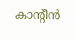കാന്റീന്‍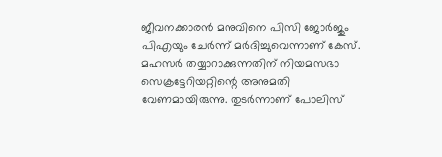ജീവനക്കാരന്‍ മനുവിനെ പിസി ജോര്‍ജും പിഎയും ചേര്‍ന്ന് മര്‍ദിച്ചുവെന്നാണ് കേസ്. മഹസര്‍ തയ്യാറാക്കുന്നതിന് നിയമസഭാ സെക്രട്ടേറിയറ്റിന്റെ അനുമതി വേണമായിരുന്നു. തുടര്‍ന്നാണ് പോലിസ്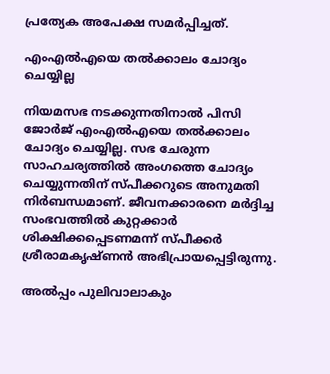പ്രത്യേക അപേക്ഷ സമര്‍പ്പിച്ചത്.

എംഎല്‍എയെ തല്‍ക്കാലം ചോദ്യം ചെയ്യില്ല

നിയമസഭ നടക്കുന്നതിനാല്‍ പിസി ജോര്‍ജ് എംഎല്‍എയെ തല്‍ക്കാലം ചോദ്യം ചെയ്യില്ല. സഭ ചേരുന്ന സാഹചര്യത്തില്‍ അംഗത്തെ ചോദ്യം ചെയ്യുന്നതിന് സ്പീക്കറുടെ അനുമതി നിര്‍ബന്ധമാണ്. ജീവനക്കാരനെ മര്‍ദ്ദിച്ച സംഭവത്തില്‍ കുറ്റക്കാര്‍ ശിക്ഷിക്കപ്പെടണമന്ന് സ്പീക്കര്‍ ശ്രീരാമകൃഷ്ണന്‍ അഭിപ്രായപ്പെട്ടിരുന്നു.

അല്‍പ്പം പുലിവാലാകും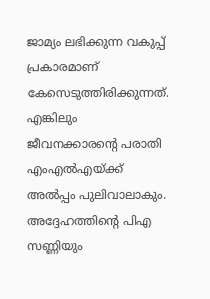ജാമ്യം ലഭിക്കുന്ന വകുപ്പ് പ്രകാരമാണ് കേസെടുത്തിരിക്കുന്നത്. എങ്കിലും ജീവനക്കാരന്റെ പരാതി എംഎല്‍എയ്ക്ക് അല്‍പ്പം പുലിവാലാകും. അദ്ദേഹത്തിന്റെ പിഎ സണ്ണിയും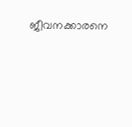ജീവനക്കാരനെ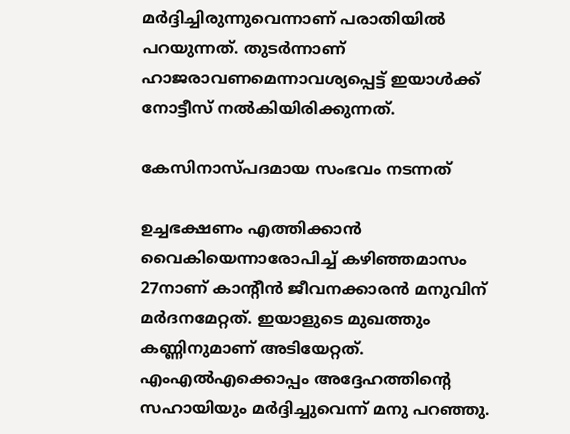മര്‍ദ്ദിച്ചിരുന്നുവെന്നാണ് പരാതിയില്‍ പറയുന്നത്. തുടര്‍ന്നാണ് ഹാജരാവണമെന്നാവശ്യപ്പെട്ട് ഇയാള്‍ക്ക് നോട്ടീസ് നല്‍കിയിരിക്കുന്നത്.

കേസിനാസ്പദമായ സംഭവം നടന്നത്

ഉച്ചഭക്ഷണം എത്തിക്കാന്‍ വൈകിയെന്നാരോപിച്ച് കഴിഞ്ഞമാസം 27നാണ് കാന്റീന്‍ ജീവനക്കാരന്‍ മനുവിന് മര്‍ദനമേറ്റത്. ഇയാളുടെ മുഖത്തും കണ്ണിനുമാണ് അടിയേറ്റത്. എംഎല്‍എക്കൊപ്പം അദ്ദേഹത്തിന്റെ സഹായിയും മര്‍ദ്ദിച്ചുവെന്ന് മനു പറഞ്ഞു.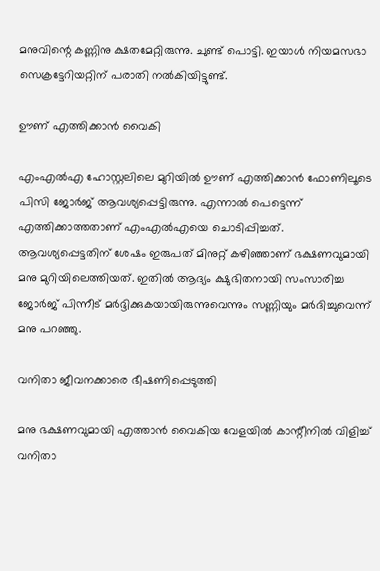മനുവിന്റെ കണ്ണിനു ക്ഷതമേറ്റിരുന്നു. ചുണ്ട് പൊട്ടി. ഇയാള്‍ നിയമസഭാ സെക്രട്ടേറിയറ്റിന് പരാതി നല്‍കിയിട്ടുണ്ട്.

ഊണ് എത്തിക്കാന്‍ വൈകി

എംഎല്‍എ ഹോസ്റ്റലിലെ മുറിയില്‍ ഊണ് എത്തിക്കാന്‍ ഫോണിലൂടെ പിസി ജോര്‍ജ് ആവശ്യപ്പെട്ടിരുന്നു. എന്നാല്‍ പെട്ടെന്ന് എത്തിക്കാത്തതാണ് എംഎല്‍എയെ ചൊടിപ്പിച്ചത്. ആവശ്യപ്പെട്ടതിന് ശേഷം ഇരുപത് മിനുറ്റ് കഴിഞ്ഞാണ് ഭക്ഷണവുമായി മനു മുറിയിലെത്തിയത്. ഇതില്‍ ആദ്യം ക്ഷുഭിതനായി സംസാരിച്ച ജോര്‍ജ് പിന്നീട് മര്‍ദ്ദിക്കുകയായിരുന്നുവെന്നും സണ്ണിയും മര്‍ദിച്ചുവെന്ന് മനു പറഞ്ഞു.

വനിതാ ജീവനക്കാരെ ഭീഷണിപ്പെടുത്തി

മനു ഭക്ഷണവുമായി എത്താന്‍ വൈകിയ വേളയില്‍ കാന്റീനില്‍ വിളിച്ച് വനിതാ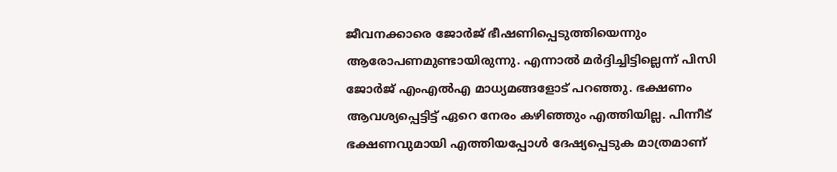ജീവനക്കാരെ ജോര്‍ജ് ഭീഷണിപ്പെടുത്തിയെന്നും ആരോപണമുണ്ടായിരുന്നു. എന്നാല്‍ മര്‍ദ്ദിച്ചിട്ടില്ലെന്ന് പിസി ജോര്‍ജ് എംഎല്‍എ മാധ്യമങ്ങളോട് പറഞ്ഞു. ഭക്ഷണം ആവശ്യപ്പെട്ടിട്ട് ഏറെ നേരം കഴിഞ്ഞും എത്തിയില്ല. പിന്നീട് ഭക്ഷണവുമായി എത്തിയപ്പോള്‍ ദേഷ്യപ്പെടുക മാത്രമാണ്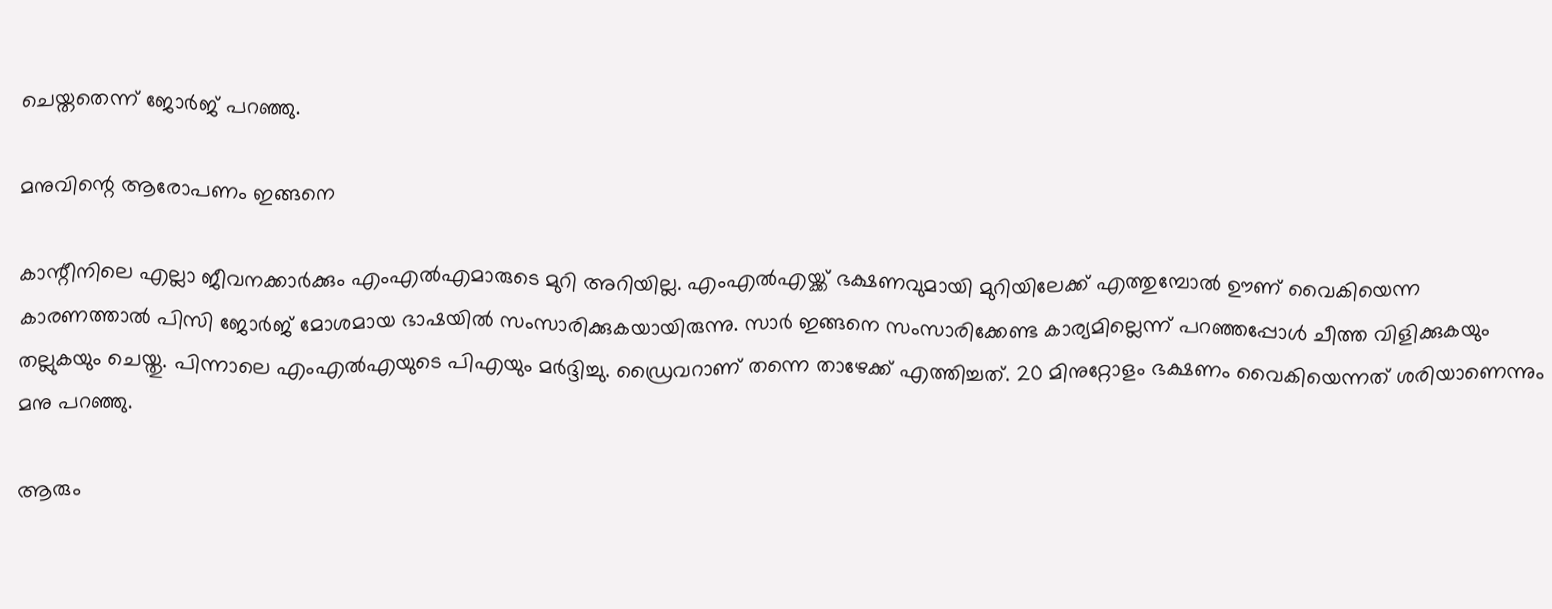ചെയ്തതെന്ന് ജോര്‍ജ് പറഞ്ഞു.

മനുവിന്റെ ആരോപണം ഇങ്ങനെ

കാന്റീനിലെ എല്ലാ ജീവനക്കാര്‍ക്കും എംഎല്‍എമാരുടെ മുറി അറിയില്ല. എംഎല്‍എയ്ക്ക് ഭക്ഷണവുമായി മുറിയിലേക്ക് എത്തുമ്പോല്‍ ഊണ് വൈകിയെന്ന കാരണത്താല്‍ പിസി ജോര്‍ജ് മോശമായ ഭാഷയില്‍ സംസാരിക്കുകയായിരുന്നു. സാര്‍ ഇങ്ങനെ സംസാരിക്കേണ്ട കാര്യമില്ലെന്ന് പറഞ്ഞപ്പോള്‍ ചീത്ത വിളിക്കുകയും തല്ലുകയും ചെയ്തു. പിന്നാലെ എംഎല്‍എയുടെ പിഎയും മര്‍ദ്ദിച്ചു. ഡ്രൈവറാണ് തന്നെ താഴേക്ക് എത്തിച്ചത്. 20 മിനുറ്റോളം ഭക്ഷണം വൈകിയെന്നത് ശരിയാണെന്നും മനു പറഞ്ഞു.

ആരും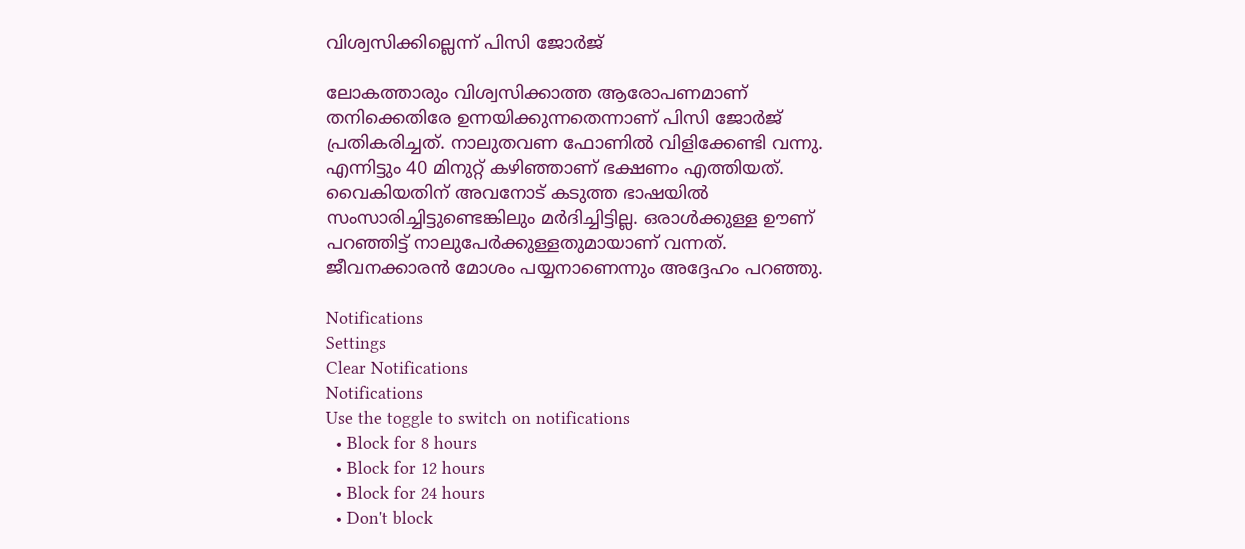വിശ്വസിക്കില്ലെന്ന് പിസി ജോര്‍ജ്

ലോകത്താരും വിശ്വസിക്കാത്ത ആരോപണമാണ് തനിക്കെതിരേ ഉന്നയിക്കുന്നതെന്നാണ് പിസി ജോര്‍ജ് പ്രതികരിച്ചത്. നാലുതവണ ഫോണില്‍ വിളിക്കേണ്ടി വന്നു. എന്നിട്ടും 40 മിനുറ്റ് കഴിഞ്ഞാണ് ഭക്ഷണം എത്തിയത്. വൈകിയതിന് അവനോട് കടുത്ത ഭാഷയില്‍ സംസാരിച്ചിട്ടുണ്ടെങ്കിലും മര്‍ദിച്ചിട്ടില്ല. ഒരാള്‍ക്കുള്ള ഊണ് പറഞ്ഞിട്ട് നാലുപേര്‍ക്കുള്ളതുമായാണ് വന്നത്. ജീവനക്കാരന്‍ മോശം പയ്യനാണെന്നും അദ്ദേഹം പറഞ്ഞു.

Notifications
Settings
Clear Notifications
Notifications
Use the toggle to switch on notifications
  • Block for 8 hours
  • Block for 12 hours
  • Block for 24 hours
  • Don't block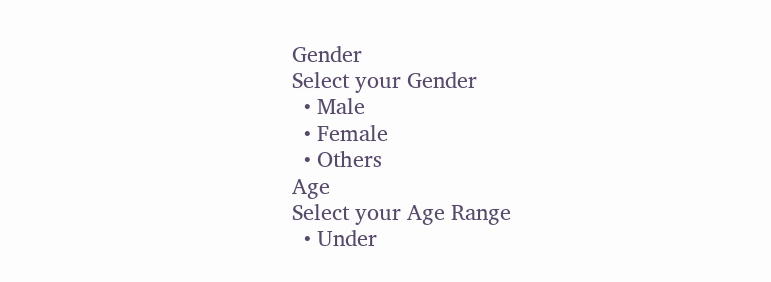Gender
Select your Gender
  • Male
  • Female
  • Others
Age
Select your Age Range
  • Under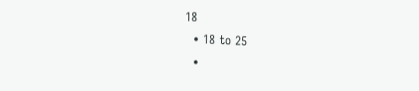18
  • 18 to 25
  •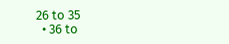26 to 35
  • 36 to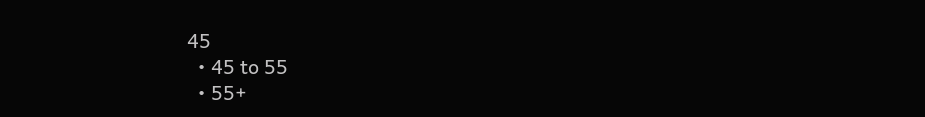45
  • 45 to 55
  • 55+